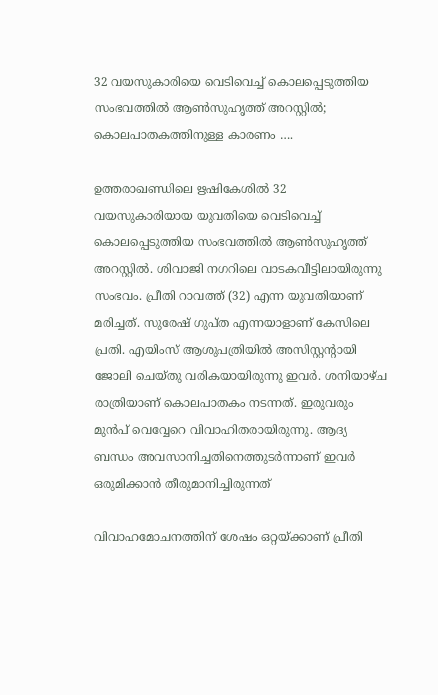32 വയസുകാരിയെ വെടിവെച്ച് കൊലപ്പെടുത്തിയ സംഭവത്തിൽ ആൺസുഹൃത്ത് അറസ്റ്റിൽ; കൊലപാതകത്തിനുള്ള കാരണം ….

ഉത്തരാഖണ്ഡിലെ ഋഷികേശിൽ 32 വയസുകാരിയായ യുവതിയെ വെടിവെച്ച് കൊലപ്പെടുത്തിയ സംഭവത്തിൽ ആൺസുഹൃത്ത് അറസ്റ്റിൽ. ശിവാജി നഗറിലെ വാടകവീട്ടിലായിരുന്നു സംഭവം. പ്രീതി റാവത്ത് (32) എന്ന യുവതിയാണ് മരിച്ചത്. സുരേഷ് ഗുപ്ത എന്നയാളാണ് കേസിലെ പ്രതി. എയിംസ് ആശുപത്രിയിൽ അസിസ്റ്റന്റായി ജോലി ചെയ്തു വരികയായിരുന്നു ഇവ‌‍‍ർ. ശനിയാഴ്ച രാത്രിയാണ് കൊലപാതകം നടന്നത്. ഇരുവരും മുൻപ് വെവ്വേറെ വിവാഹിതരായിരുന്നു. ആദ്യ ബന്ധം അവസാനിച്ചതിനെത്തുട‌‍ർന്നാണ് ഇവ‌ർ ഒരുമിക്കാൻ തീരുമാനിച്ചിരുന്നത്

വിവാഹമോചനത്തിന് ശേഷം ഒറ്റയ്ക്കാണ് പ്രീതി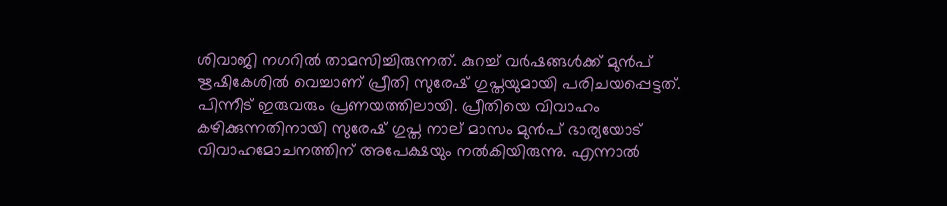ശിവാജി നഗറിൽ താമസിച്ചിരുന്നത്. കുറച്ച് വർഷങ്ങൾക്ക് മുൻപ് ഋഷികേശിൽ വെച്ചാണ് പ്രീതി സുരേഷ് ഗുപ്തയുമായി പരിചയപ്പെട്ടത്. പിന്നീട് ഇരുവരും പ്രണയത്തിലായി. പ്രീതിയെ വിവാഹം കഴിക്കുന്നതിനായി സുരേഷ് ഗുപ്ത നാല് മാസം മുൻപ് ഭാര്യയോട് വിവാഹമോചനത്തിന് അപേക്ഷയും നൽകിയിരുന്നു. എന്നാൽ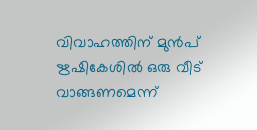വിവാഹത്തിന് മുൻപ് ഋഷികേശിൽ ഒരു വീട് വാങ്ങണമെന്ന്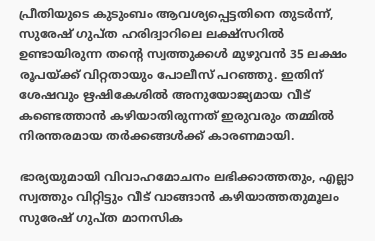പ്രീതിയുടെ കുടുംബം ആവശ്യപ്പെട്ടതിനെ തുടർന്ന്, സുരേഷ് ഗുപ്ത ഹരിദ്വാറിലെ ലക്ഷ്സറിൽ ഉണ്ടായിരുന്ന തന്റെ സ്വത്തുക്കൾ മുഴുവൻ 35 ലക്ഷം രൂപയ്ക്ക് വിറ്റതായും പോലീസ് പറഞ്ഞു. ഇതിന് ശേഷവും ഋഷികേശിൽ അനുയോജ്യമായ വീട് കണ്ടെത്താൻ കഴിയാതിരുന്നത് ഇരുവരും തമ്മിൽ നിരന്തരമായ തർക്കങ്ങൾക്ക് കാരണമായി.

ഭാര്യയുമായി വിവാഹമോചനം ലഭിക്കാത്തതും, എല്ലാ സ്വത്തും വിറ്റിട്ടും വീട് വാങ്ങാൻ കഴിയാത്തതുമൂലം സുരേഷ് ഗുപ്ത മാനസിക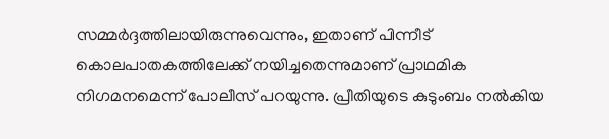സമ്മർദ്ദത്തിലായിരുന്നുവെന്നും, ഇതാണ് പിന്നീട് കൊലപാതകത്തിലേക്ക് നയിച്ചതെന്നുമാണ് പ്രാഥമിക നിഗമനമെന്ന് പോലീസ് പറയുന്നു. പ്രീതിയുടെ കുടുംബം നൽകിയ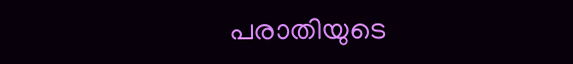പരാതിയുടെ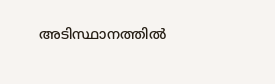അടിസ്ഥാനത്തിൽ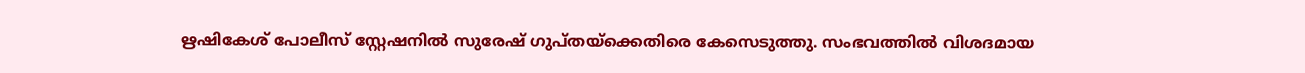ഋഷികേശ് പോലീസ് സ്റ്റേഷനിൽ സുരേഷ് ഗുപ്തയ്ക്കെതിരെ കേസെടുത്തു. സംഭവത്തിൽ വിശദമായ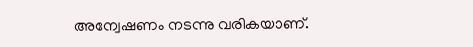അന്വേഷണം നടന്നു വരികയാണ്.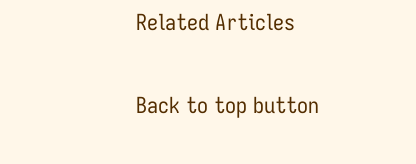Related Articles

Back to top button